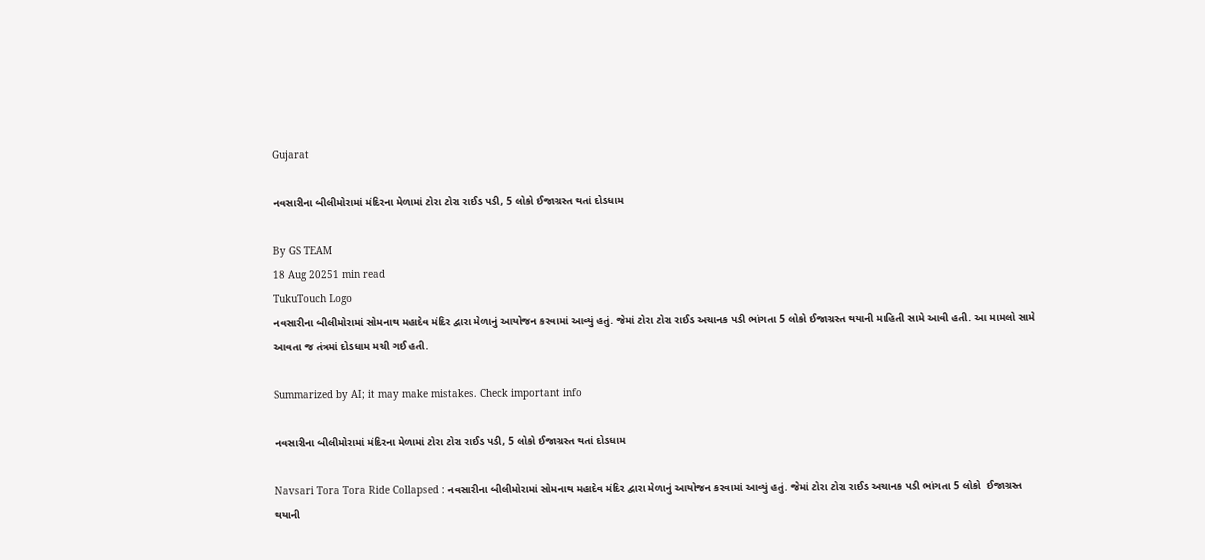Gujarat

નવસારીના બીલીમોરામાં મંદિરના મેળામાં ટોરા ટોરા રાઈડ પડી, 5 લોકો ઈજાગ્રસ્ત થતાં દોડધામ

By GS TEAM
18 Aug 20251 min read
TukuTouch Logo
નવસારીના બીલીમોરામાં સોમનાથ મહાદેવ મંદિર દ્વારા મેળાનું આયોજન કરવામાં આવ્યું હતું. જેમાં ટોરા ટોરા રાઈડ અચાનક પડી ભાંગતા 5 લોકો ઈજાગ્રસ્ત થયાની માહિતી સામે આવી હતી. આ મામલો સામે આવતા જ તંત્રમાં દોડધામ મચી ગઈ હતી.

Summarized by AI; it may make mistakes. Check important info

નવસારીના બીલીમોરામાં મંદિરના મેળામાં ટોરા ટોરા રાઈડ પડી, 5 લોકો ઈજાગ્રસ્ત થતાં દોડધામ

Navsari Tora Tora Ride Collapsed : નવસારીના બીલીમોરામાં સોમનાથ મહાદેવ મંદિર દ્વારા મેળાનું આયોજન કરવામાં આવ્યું હતું. જેમાં ટોરા ટોરા રાઈડ અચાનક પડી ભાંગતા 5 લોકો  ઈજાગ્રસ્ત થયાની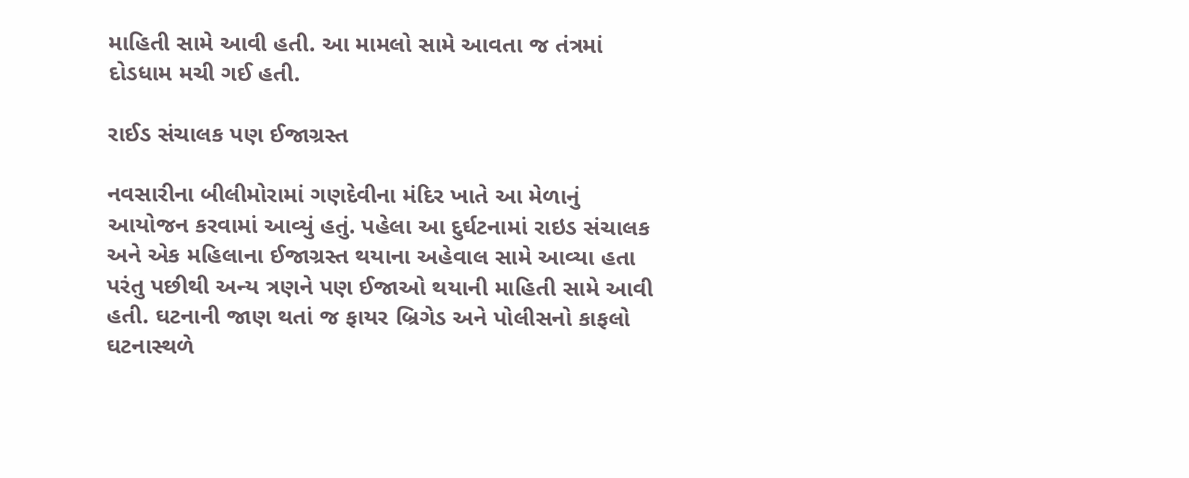માહિતી સામે આવી હતી. આ મામલો સામે આવતા જ તંત્રમાં દોડધામ મચી ગઈ હતી.

રાઈડ સંચાલક પણ ઈજાગ્રસ્ત

નવસારીના બીલીમોરામાં ગણદેવીના મંદિર ખાતે આ મેળાનું આયોજન કરવામાં આવ્યું હતું. પહેલા આ દુર્ઘટનામાં રાઇડ સંચાલક અને એક મહિલાના ઈજાગ્રસ્ત થયાના અહેવાલ સામે આવ્યા હતા પરંતુ પછીથી અન્ય ત્રણને પણ ઈજાઓ થયાની માહિતી સામે આવી હતી. ઘટનાની જાણ થતાં જ ફાયર બ્રિગેડ અને પોલીસનો કાફલો ઘટનાસ્થળે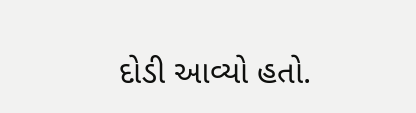દોડી આવ્યો હતો.